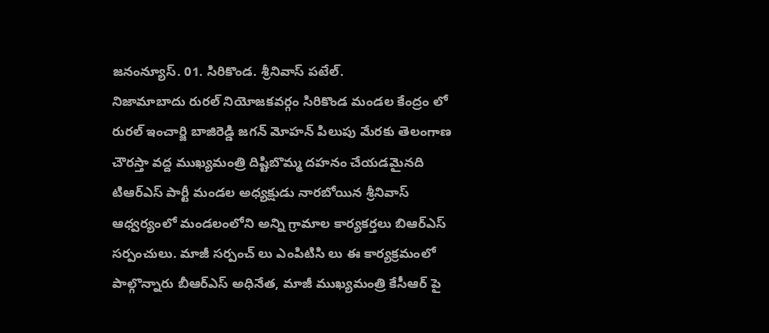జనంన్యూస్. 01. సిరికొండ. శ్రీనివాస్ పటేల్.
నిజామాబాదు రురల్ నియోజకవర్గం సిరికొండ మండల కేంద్రం లో రురల్ ఇంచార్జి బాజిరెడ్డి జగన్ మోహన్ పిలుపు మేరకు తెలంగాణ చౌరస్తా వద్ద ముఖ్యమంత్రి దిష్టిబొమ్మ దహనం చేయడమైనది టిఆర్ఎస్ పార్టీ మండల అధ్యక్షుడు నారబోయిన శ్రీనివాస్ ఆధ్వర్యంలో మండలంలోని అన్ని గ్రామాల కార్యకర్తలు బిఆర్ఎస్ సర్పంచులు. మాజీ సర్పంచ్ లు ఎంపిటిసి లు ఈ కార్యక్రమంలో పాల్గొన్నారు బీఆర్ఎస్ అధినేత, మాజీ ముఖ్యమంత్రి కేసీఆర్ పై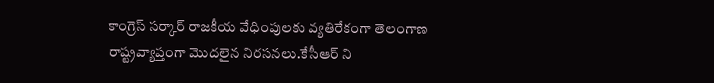కాంగ్రెస్ సర్కార్ రాజకీయ వేధింపులకు వ్యతిరేకంగా తెలంగాణ రాష్ట్రవ్యాప్తంగా మొదలైన నిరసనలు.కేసీఆర్ ని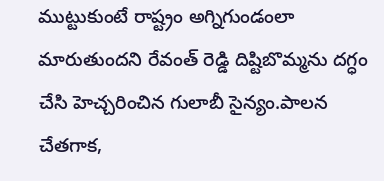ముట్టుకుంటే రాష్ట్రం అగ్నిగుండంలా మారుతుందని రేవంత్ రెడ్డి దిష్టిబొమ్మను దగ్ధం చేసి హెచ్చరించిన గులాబీ సైన్యం.పాలన చేతగాక,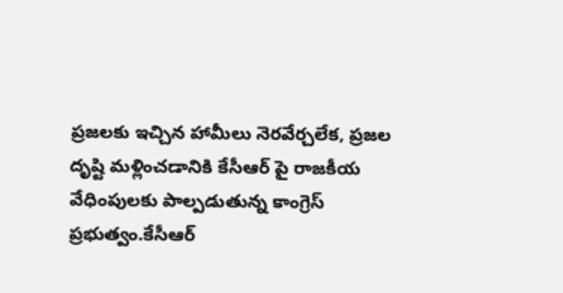ప్రజలకు ఇచ్చిన హామీలు నెరవేర్చలేక, ప్రజల దృష్టి మళ్లించడానికి కేసీఆర్ పై రాజకీయ వేధింపులకు పాల్పడుతున్న కాంగ్రెస్ ప్రభుత్వం.కేసీఆర్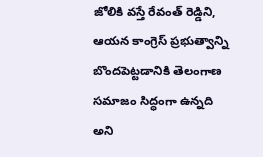జోలికి వస్తే రేవంత్ రెడ్డిని, ఆయన కాంగ్రెస్ ప్రభుత్వాన్ని బొందపెట్టడానికి తెలంగాణ సమాజం సిద్ధంగా ఉన్నది అని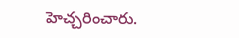హెచ్చరించారు.